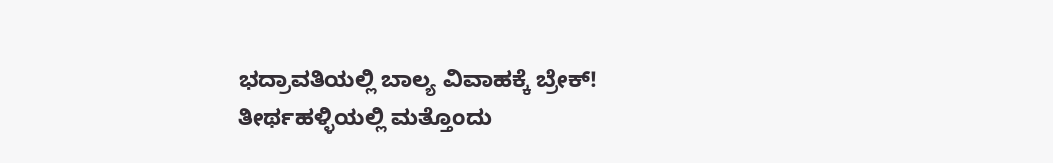ಭದ್ರಾವತಿಯಲ್ಲಿ ಬಾಲ್ಯ ವಿವಾಹಕ್ಕೆ ಬ್ರೇಕ್! ತೀರ್ಥಹಳ್ಳಿಯಲ್ಲಿ ಮತ್ತೊಂದು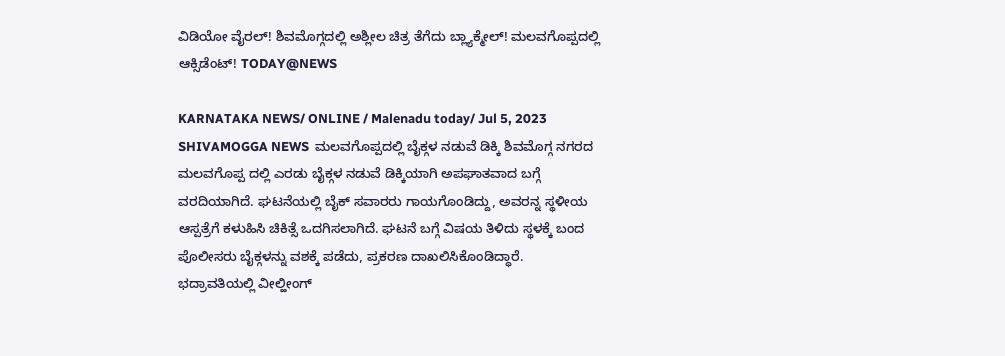ವಿಡಿಯೋ ವೈರಲ್! ಶಿವಮೊಗ್ಗದಲ್ಲಿ ಅಶ್ಲೀಲ ಚಿತ್ರ ತೆಗೆದು ಬ್ಲ್ಯಾಕ್ಮೇಲ್! ಮಲವಗೊಪ್ಪದಲ್ಲಿ ಆಕ್ಸಿಡೆಂಟ್! TODAY@NEWS

KARNATAKA NEWS/ ONLINE / Malenadu today/ Jul 5, 2023 SHIVAMOGGA NEWS  ಮಲವಗೊಪ್ಪದಲ್ಲಿ ಬೈಕ್ಗಳ ನಡುವೆ ಡಿಕ್ಕಿ ಶಿವಮೊಗ್ಗ ನಗರದ  ಮಲವಗೊಪ್ಪ ದಲ್ಲಿ ಎರಡು ಬೈಕ್ಗಳ ನಡುವೆ ಡಿಕ್ಕಿಯಾಗಿ ಅಪಘಾತವಾದ ಬಗ್ಗೆ ವರದಿಯಾಗಿದೆ. ಘಟನೆಯಲ್ಲಿ ಬೈಕ್ ಸವಾರರು ಗಾಯಗೊಂಡಿದ್ದು, ಅವರನ್ನ ಸ್ಥಳೀಯ ಆಸ್ಪತ್ರೆಗೆ ಕಳುಹಿಸಿ ಚಿಕಿತ್ಸೆ ಒದಗಿಸಲಾಗಿದೆ. ಘಟನೆ ಬಗ್ಗೆ ವಿಷಯ ತಿಳಿದು ಸ್ಥಳಕ್ಕೆ ಬಂದ ಪೊಲೀಸರು ಬೈಕ್ಗಳನ್ನು ವಶಕ್ಕೆ ಪಡೆದು, ಪ್ರಕರಣ ದಾಖಲಿಸಿಕೊಂಡಿದ್ಧಾರೆ.    ಭದ್ರಾವತಿಯಲ್ಲಿ ವೀಲ್ಹೀಂಗ್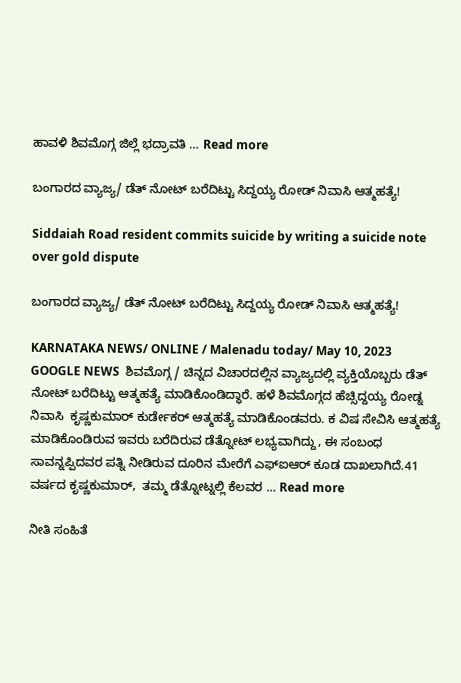ಹಾವಳಿ ಶಿವಮೊಗ್ಗ ಜಿಲ್ಲೆ ಭದ್ರಾವತಿ … Read more

ಬಂಗಾರದ ವ್ಯಾಜ್ಯ/ ಡೆತ್ ನೋಟ್ ಬರೆದಿಟ್ಟು ಸಿದ್ದಯ್ಯ ರೋಡ್ ನಿವಾಸಿ ಆತ್ಮಹತ್ಯೆ!

Siddaiah Road resident commits suicide by writing a suicide note over gold dispute

ಬಂಗಾರದ ವ್ಯಾಜ್ಯ/ ಡೆತ್ ನೋಟ್ ಬರೆದಿಟ್ಟು ಸಿದ್ದಯ್ಯ ರೋಡ್ ನಿವಾಸಿ ಆತ್ಮಹತ್ಯೆ!

KARNATAKA NEWS/ ONLINE / Malenadu today/ May 10, 2023 GOOGLE NEWS  ಶಿವಮೊಗ್ಗ / ಚಿನ್ನದ ವಿಚಾರದಲ್ಲಿನ ವ್ಯಾಜ್ಯದಲ್ಲಿ ವ್ಯಕ್ತಿಯೊಬ್ಬರು ಡೆತ್ ನೋಟ್ ಬರೆದಿಟ್ಟು ಆತ್ಮಹತ್ಯೆ ಮಾಡಿಕೊಂಡಿದ್ಧಾರೆ. ಹಳೆ ಶಿವಮೊಗ್ಗದ ಹೆಚ್ಸಿದ್ದಯ್ಯ ರೋಡ್ನ ನಿವಾಸಿ  ಕೃಷ್ಣಕುಮಾರ್ ಕುರ್ಡೇಕರ್ ಆತ್ಮಹತ್ಯೆ ಮಾಡಿಕೊಂಡವರು. ಕ ವಿಷ ಸೇವಿಸಿ ಆತ್ಮಹತ್ಯೆ ಮಾಡಿಕೊಂಡಿರುವ ಇವರು ಬರೆದಿರುವ ಡೆತ್ನೋಟ್ ಲಭ್ಯವಾಗಿದ್ದು, ಈ ಸಂಬಂಧ ಸಾವನ್ನಪ್ಪಿದವರ ಪತ್ನಿ ನೀಡಿರುವ ದೂರಿನ ಮೇರೆಗೆ ಎಫ್ಐಆರ್ ಕೂಡ ದಾಖಲಾಗಿದೆ.41 ವರ್ಷದ ಕೃಷ್ಣಕುಮಾರ್,  ತಮ್ಮ ಡೆತ್ನೋಟ್ನಲ್ಲಿ ಕೆಲವರ … Read more

ನೀತಿ ಸಂಹಿತೆ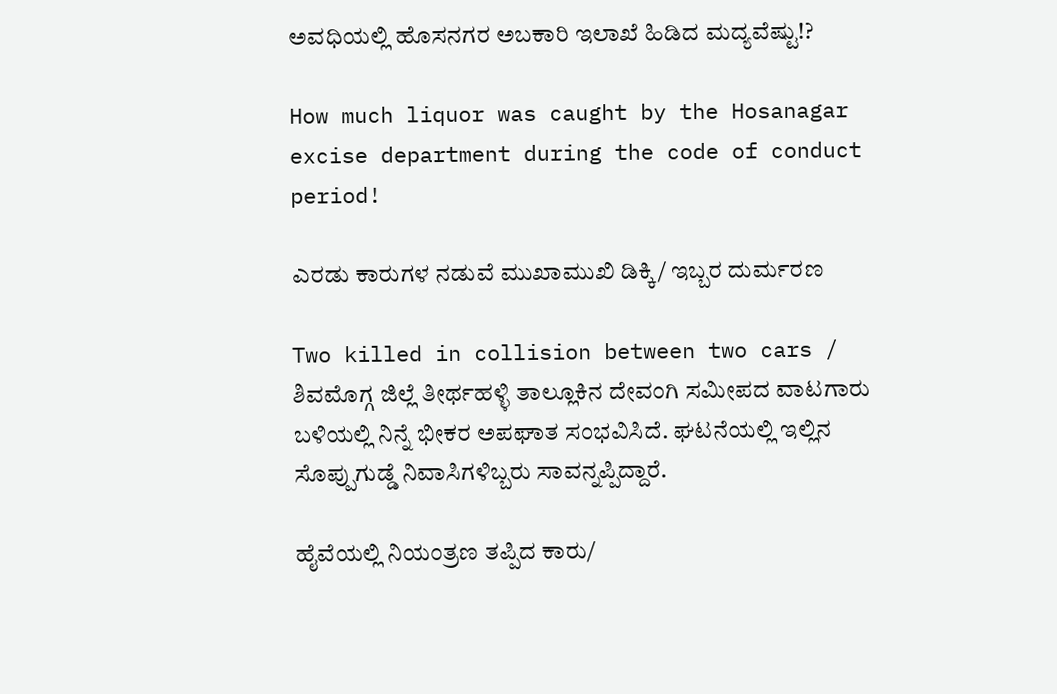ಅವಧಿಯಲ್ಲಿ ಹೊಸನಗರ ಅಬಕಾರಿ ಇಲಾಖೆ ಹಿಡಿದ ಮದ್ಯವೆಷ್ಟು!?

How much liquor was caught by the Hosanagar excise department during the code of conduct period!

ಎರಡು ಕಾರುಗಳ ನಡುವೆ ಮುಖಾಮುಖಿ ಡಿಕ್ಕಿ/ ಇಬ್ಬರ ದುರ್ಮರಣ

Two killed in collision between two cars / ಶಿವಮೊಗ್ಗ ಜಿಲ್ಲೆ ತೀರ್ಥಹಳ್ಳಿ ತಾಲ್ಲೂಕಿನ ದೇವಂಗಿ ಸಮೀಪದ ವಾಟಗಾರು ಬಳಿಯಲ್ಲಿ ನಿನ್ನೆ ಭೀಕರ ಅಪಘಾತ ಸಂಭವಿಸಿದೆ. ಘಟನೆಯಲ್ಲಿ ಇಲ್ಲಿನ ಸೊಪ್ಪುಗುಡ್ಡೆ ನಿವಾಸಿಗಳಿಬ್ಬರು ಸಾವನ್ನಪ್ಪಿದ್ದಾರೆ.

ಹೈವೆಯಲ್ಲಿ ನಿಯಂತ್ರಣ ತಪ್ಪಿದ ಕಾರು/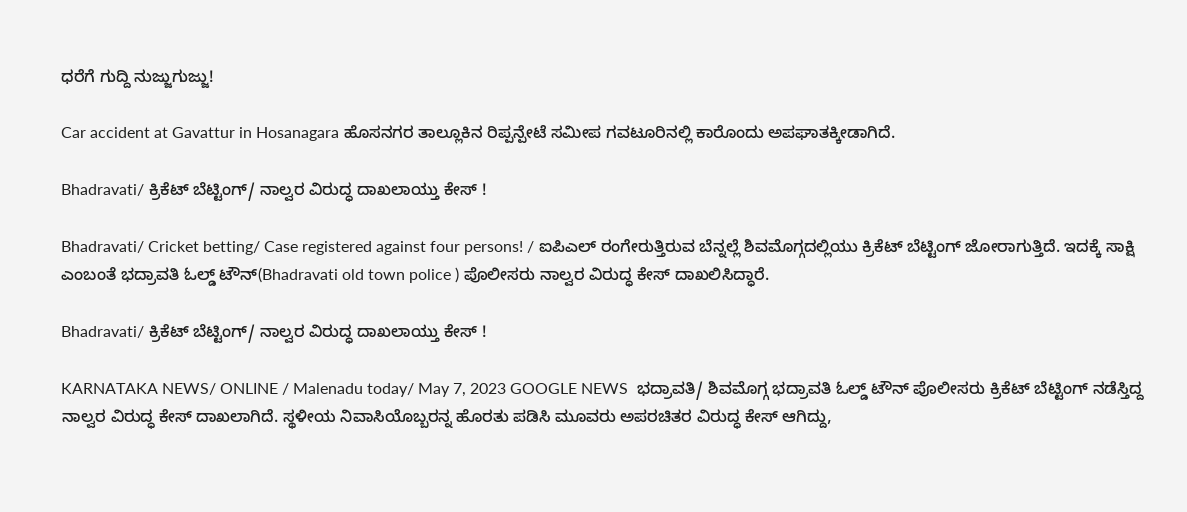ಧರೆಗೆ ಗುದ್ದಿ ನುಜ್ಜುಗುಜ್ಜು!

Car accident at Gavattur in Hosanagara ಹೊಸನಗರ ತಾಲ್ಲೂಕಿನ ರಿಪ್ಪನ್ಪೇಟೆ ಸಮೀಪ ಗವಟೂರಿನಲ್ಲಿ ಕಾರೊಂದು ಅಪಘಾತಕ್ಕೀಡಾಗಿದೆ.

Bhadravati/ ಕ್ರಿಕೆಟ್ ಬೆಟ್ಟಿಂಗ್/ ನಾಲ್ವರ ವಿರುದ್ಧ ದಾಖಲಾಯ್ತು ಕೇಸ್ !

Bhadravati/ Cricket betting/ Case registered against four persons! / ಐಪಿಎಲ್ ರಂಗೇರುತ್ತಿರುವ ಬೆನ್ನಲ್ಲೆ ಶಿವಮೊಗ್ಗದಲ್ಲಿಯು ಕ್ರಿಕೆಟ್ ಬೆಟ್ಟಿಂಗ್ ಜೋರಾಗುತ್ತಿದೆ. ಇದಕ್ಕೆ ಸಾಕ್ಷಿ ಎಂಬಂತೆ ಭದ್ರಾವತಿ ಓಲ್ಡ್ ಟೌನ್(Bhadravati old town police ) ಪೊಲೀಸರು ನಾಲ್ವರ ವಿರುದ್ಧ ಕೇಸ್ ದಾಖಲಿಸಿದ್ಧಾರೆ.

Bhadravati/ ಕ್ರಿಕೆಟ್ ಬೆಟ್ಟಿಂಗ್/ ನಾಲ್ವರ ವಿರುದ್ಧ ದಾಖಲಾಯ್ತು ಕೇಸ್ !

KARNATAKA NEWS/ ONLINE / Malenadu today/ May 7, 2023 GOOGLE NEWS  ಭದ್ರಾವತಿ/ ಶಿವಮೊಗ್ಗ ಭದ್ರಾವತಿ ಓಲ್ಡ್ ಟೌನ್ ಪೊಲೀಸರು ಕ್ರಿಕೆಟ್ ಬೆಟ್ಟಿಂಗ್ ನಡೆಸ್ತಿದ್ದ ನಾಲ್ವರ ವಿರುದ್ಧ ಕೇಸ್ ದಾಖಲಾಗಿದೆ. ಸ್ಥಳೀಯ ನಿವಾಸಿಯೊಬ್ಬರನ್ನ ಹೊರತು ಪಡಿಸಿ ಮೂವರು ಅಪರಚಿತರ ವಿರುದ್ಧ ಕೇಸ್ ಆಗಿದ್ದು,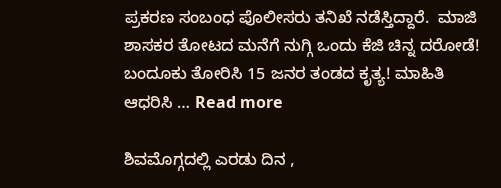ಪ್ರಕರಣ ಸಂಬಂಧ ಪೊಲೀಸರು ತನಿಖೆ ನಡೆಸ್ತಿದ್ದಾರೆ.  ಮಾಜಿ ಶಾಸಕರ ತೋಟದ ಮನೆಗೆ ನುಗ್ಗಿ ಒಂದು ಕೆಜಿ ಚಿನ್ನ ದರೋಡೆ! ಬಂದೂಕು ತೋರಿಸಿ 15 ಜನರ ತಂಡದ ಕೃತ್ಯ! ಮಾಹಿತಿ ಆಧರಿಸಿ … Read more

ಶಿವಮೊಗ್ಗದಲ್ಲಿ ಎರಡು ದಿನ ,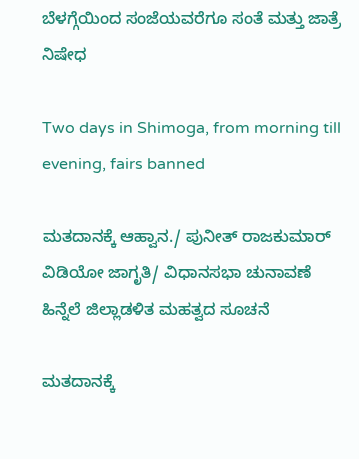ಬೆಳಗ್ಗೆಯಿಂದ ಸಂಜೆಯವರೆಗೂ ಸಂತೆ ಮತ್ತು ಜಾತ್ರೆ ನಿಷೇಧ

Two days in Shimoga, from morning till evening, fairs banned

ಮತದಾನಕ್ಕೆ ಆಹ್ವಾನ./ ಪುನೀತ್ ರಾಜಕುಮಾರ್ ವಿಡಿಯೋ ಜಾಗೃತಿ/ ವಿಧಾನಸಭಾ ಚುನಾವಣೆ ಹಿನ್ನೆಲೆ ಜಿಲ್ಲಾಡಳಿತ ಮಹತ್ವದ ಸೂಚನೆ

ಮತದಾನಕ್ಕೆ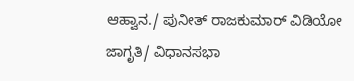ಆಹ್ವಾನ./ ಪುನೀತ್ ರಾಜಕುಮಾರ್ ವಿಡಿಯೋ ಜಾಗೃತಿ/ ವಿಧಾನಸಭಾ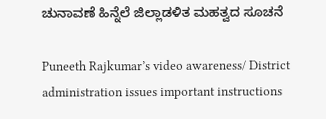ಚುನಾವಣೆ ಹಿನ್ನೆಲೆ ಜಿಲ್ಲಾಡಳಿತ ಮಹತ್ವದ ಸೂಚನೆ

Puneeth Rajkumar’s video awareness/ District administration issues important instructions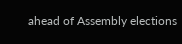ahead of Assembly elections